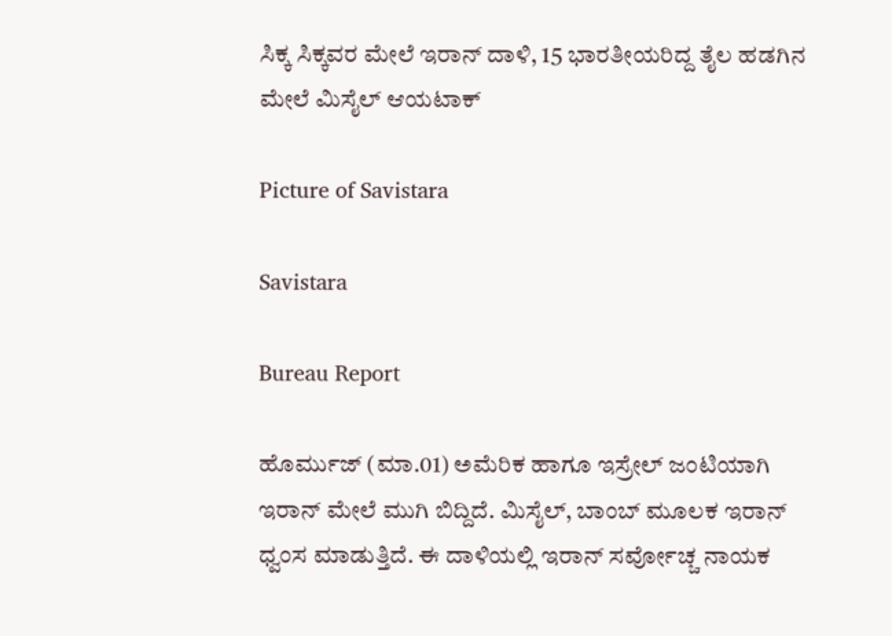ಸಿಕ್ಕ ಸಿಕ್ಕವರ ಮೇಲೆ ಇರಾನ್ ದಾಳಿ, 15 ಭಾರತೀಯರಿದ್ದ ತೈಲ ಹಡಗಿನ ಮೇಲೆ ಮಿಸೈಲ್ ಆಯಟಾಕ್

Picture of Savistara

Savistara

Bureau Report

ಹೊರ್ಮುಜ್ (ಮಾ.01) ಅಮೆರಿಕ ಹಾಗೂ ಇಸ್ರೇಲ್ ಜಂಟಿಯಾಗಿ ಇರಾನ್ ಮೇಲೆ ಮುಗಿ ಬಿದ್ದಿದೆ. ಮಿಸೈಲ್, ಬಾಂಬ್ ಮೂಲಕ ಇರಾನ್ ಧ್ವಂಸ ಮಾಡುತ್ತಿದೆ. ಈ ದಾಳಿಯಲ್ಲಿ ಇರಾನ್ ಸರ್ವೋಚ್ಚ ನಾಯಕ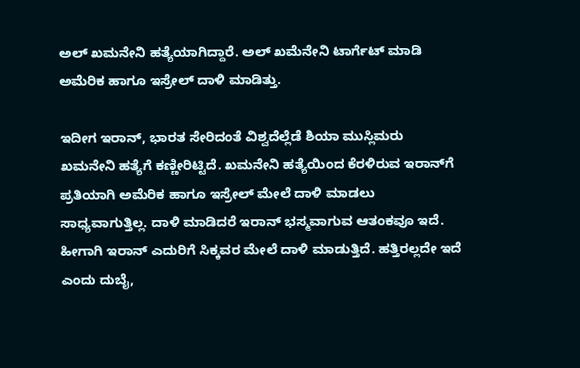ಅಲ್ ಖಮನೇನಿ ಹತ್ಯೆಯಾಗಿದ್ದಾರೆ. ಅಲ್ ಖಮೆನೇನಿ ಟಾರ್ಗೆಟ್ ಮಾಡಿ ಅಮೆರಿಕ ಹಾಗೂ ಇಸ್ರೇಲ್ ದಾಳಿ ಮಾಡಿತ್ತು.

ಇದೀಗ ಇರಾನ್, ಭಾರತ ಸೇರಿದಂತೆ ವಿಶ್ವದೆಲ್ಲೆಡೆ ಶಿಯಾ ಮುಸ್ಲಿಮರು ಖಮನೇನಿ ಹತ್ಯೆಗೆ ಕಣ್ಣೀರಿಟ್ಟಿದೆ. ಖಮನೇನಿ ಹತ್ಯೆಯಿಂದ ಕೆರಳಿರುವ ಇರಾನ್‌ಗೆ ಪ್ರತಿಯಾಗಿ ಅಮೆರಿಕ ಹಾಗೂ ಇಸ್ರೇಲ್ ಮೇಲೆ ದಾಳಿ ಮಾಡಲು ಸಾಧ್ಯವಾಗುತ್ತಿಲ್ಲ. ದಾಳಿ ಮಾಡಿದರೆ ಇರಾನ್ ಭಸ್ಮವಾಗುವ ಆತಂಕವೂ ಇದೆ. ಹೀಗಾಗಿ ಇರಾನ್ ಎದುರಿಗೆ ಸಿಕ್ಕವರ ಮೇಲೆ ದಾಳಿ ಮಾಡುತ್ತಿದೆ. ಹತ್ತಿರಲ್ಲದೇ ಇದೆ ಎಂದು ದುಬೈ,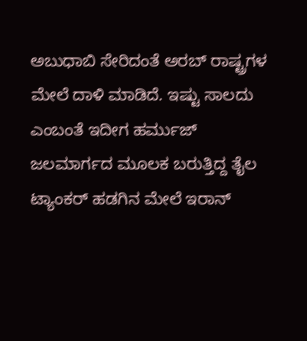ಅಬುಧಾಬಿ ಸೇರಿದಂತೆ ಅರಬ್ ರಾಷ್ಟ್ರಗಳ ಮೇಲೆ ದಾಳಿ ಮಾಡಿದೆ. ಇಷ್ಟು ಸಾಲದು ಎಂಬಂತೆ ಇದೀಗ ಹರ್ಮುಜ್ ಜಲಮಾರ್ಗದ ಮೂಲಕ ಬರುತ್ತಿದ್ದ ತೈಲ ಟ್ಯಾಂಕರ್ ಹಡಗಿನ ಮೇಲೆ ಇರಾನ್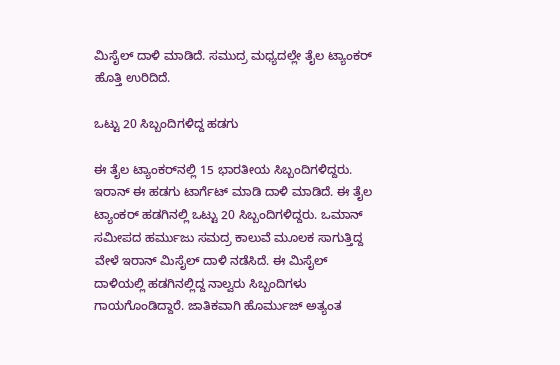ಮಿಸೈಲ್ ದಾಳಿ ಮಾಡಿದೆ. ಸಮುದ್ರ ಮಧ್ಯದಲ್ಲೇ ತೈಲ ಟ್ಯಾಂಕರ್ ಹೊತ್ತಿ ಉರಿದಿದೆ.

ಒಟ್ಟು 20 ಸಿಬ್ಬಂದಿಗಳಿದ್ದ ಹಡಗು

ಈ ತೈಲ ಟ್ಯಾಂಕರ್‌ನಲ್ಲಿ 15 ಭಾರತೀಯ ಸಿಬ್ಬಂದಿಗಳಿದ್ದರು. ಇರಾನ್ ಈ ಹಡಗು ಟಾರ್ಗೆಟ್ ಮಾಡಿ ದಾಳಿ ಮಾಡಿದೆ. ಈ ತೈಲ ಟ್ಯಾಂಕರ್ ಹಡಗಿನಲ್ಲಿ ಒಟ್ಟು 20 ಸಿಬ್ಬಂದಿಗಳಿದ್ದರು. ಒಮಾನ್ ಸಮೀಪದ ಹರ್ಮುಜು ಸಮದ್ರ ಕಾಲುವೆ ಮೂಲಕ ಸಾಗುತ್ತಿದ್ದ ವೇಳೆ ಇರಾನ್ ಮಿಸೈಲ್ ದಾಳಿ ನಡೆಸಿದೆ. ಈ ಮಿಸೈಲ್ ದಾಳಿಯಲ್ಲಿ ಹಡಗಿನಲ್ಲಿದ್ದ ನಾಲ್ವರು ಸಿಬ್ಬಂದಿಗಳು ಗಾಯಗೊಂಡಿದ್ದಾರೆ. ಜಾತಿಕವಾಗಿ ಹೊರ್ಮುಜ್ ಅತ್ಯಂತ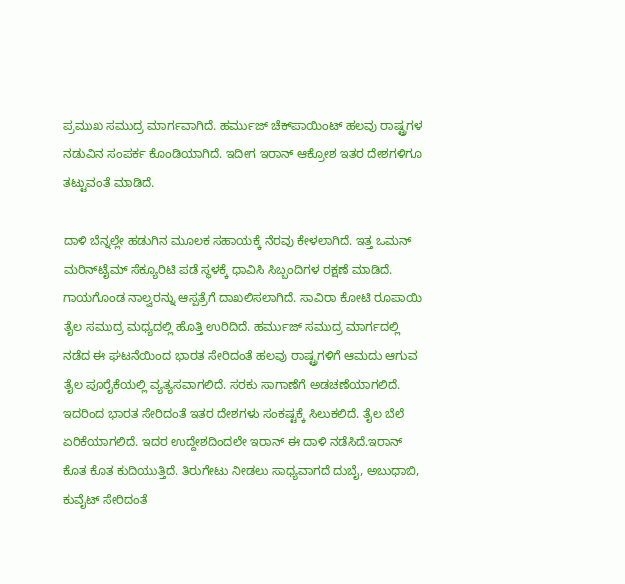ಪ್ರಮುಖ ಸಮುದ್ರ ಮಾರ್ಗವಾಗಿದೆ. ಹರ್ಮುಜ್ ಚೆಕ್‌ಪಾಯಿಂಟ್ ಹಲವು ರಾಷ್ಟ್ರಗಳ ನಡುವಿನ ಸಂಪರ್ಕ ಕೊಂಡಿಯಾಗಿದೆ. ಇದೀಗ ಇರಾನ್ ಆಕ್ರೋಶ ಇತರ ದೇಶಗಳಿಗೂ ತಟ್ಟುವಂತೆ ಮಾಡಿದೆ.

ದಾಳಿ ಬೆನ್ನಲ್ಲೇ ಹಡುಗಿನ ಮೂಲಕ ಸಹಾಯಕ್ಕೆ ನೆರವು ಕೇಳಲಾಗಿದೆ. ಇತ್ತ ಒಮನ್ ಮರಿನ್‌ಟೈಮ್ ಸೆಕ್ಯೂರಿಟಿ ಪಡೆ ಸ್ಥಳಕ್ಕೆ ಧಾವಿಸಿ ಸಿಬ್ಬಂದಿಗಳ ರಕ್ಷಣೆ ಮಾಡಿದೆ. ಗಾಯಗೊಂಡ ನಾಲ್ವರನ್ನು ಆಸ್ಪತ್ರೆಗೆ ದಾಖಲಿಸಲಾಗಿದೆ. ಸಾವಿರಾ ಕೋಟಿ ರೂಪಾಯಿ ತೈಲ ಸಮುದ್ರ ಮಧ್ಯದಲ್ಲಿ ಹೊತ್ತಿ ಉರಿದಿದೆ. ಹರ್ಮುಜ್ ಸಮುದ್ರ ಮಾರ್ಗದಲ್ಲಿ ನಡೆದ ಈ ಘಟನೆಯಿಂದ ಭಾರತ ಸೇರಿದಂತೆ ಹಲವು ರಾಷ್ಟ್ರಗಳಿಗೆ ಆಮದು ಆಗುವ ತೈಲ ಪೂರೈಕೆಯಲ್ಲಿ ವ್ಯತ್ಯಸವಾಗಲಿದೆ. ಸರಕು ಸಾಗಾಣೆಗೆ ಅಡಚಣೆಯಾಗಲಿದೆ. ಇದರಿಂದ ಭಾರತ ಸೇರಿದಂತೆ ಇತರ ದೇಶಗಳು ಸಂಕಷ್ಟಕ್ಕೆ ಸಿಲುಕಲಿದೆ. ತೈಲ ಬೆಲೆ ಏರಿಕೆಯಾಗಲಿದೆ. ಇದರ ಉದ್ದೇಶದಿಂದಲೇ ಇರಾನ್ ಈ ದಾಳಿ ನಡೆಸಿದೆ.ಇರಾನ್ ಕೊತ ಕೊತ ಕುದಿಯುತ್ತಿದೆ. ತಿರುಗೇಟು ನೀಡಲು ಸಾಧ್ಯವಾಗದೆ ದುಬೈ, ಅಬುಧಾಬಿ, ಕುವೈಟ್ ಸೇರಿದಂತೆ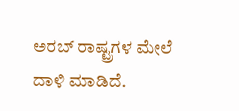ಅರಬ್ ರಾಷ್ಟ್ರಗಳ ಮೇಲೆ ದಾಳಿ ಮಾಡಿದೆ.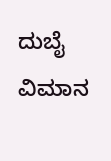ದುಬೈ ವಿಮಾನ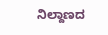ನಿಲ್ದಾಣದ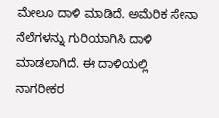ಮೇಲೂ ದಾಳಿ ಮಾಡಿದೆ. ಅಮೆರಿಕ ಸೇನಾ ನೆಲೆಗಳನ್ನು ಗುರಿಯಾಗಿಸಿ ದಾಳಿ ಮಾಡಲಾಗಿದೆ. ಈ ದಾಳಿಯಲ್ಲಿ ನಾಗರೀಕರ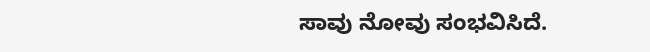ಸಾವು ನೋವು ಸಂಭವಿಸಿದೆ.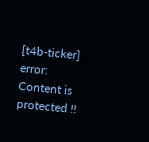[t4b-ticker]
error: Content is protected !!